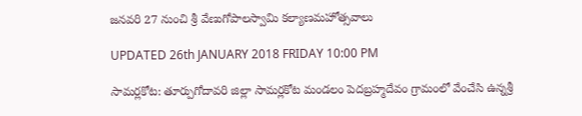జనవరి 27 నుంచి శ్రీ వేణుగోపాలస్వామి కల్యాణమహోత్సవాలు

UPDATED 26th JANUARY 2018 FRIDAY 10:00 PM

సామర్లకోట: తూర్పుగోదావరి జిల్లా సామర్లకోట మండలం పెదబ్రహ్మదేవం గ్రామంలో వేంచేసి ఉన్నశ్రీ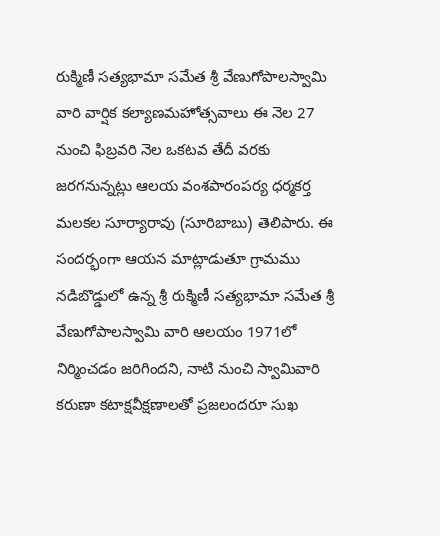రుక్మిణీ సత్యభామా సమేత శ్రీ వేణుగోపాలస్వామి వారి వార్షిక కల్యాణమహోత్సవాలు ఈ నెల 27 నుంచి ఫిబ్రవరి నెల ఒకటవ తేదీ వరకు జరగనున్నట్లు ఆలయ వంశపారంపర్య ధర్మకర్త మలకల సూర్యారావు (సూరిబాబు) తెలిపారు. ఈ సందర్భంగా ఆయన మాట్లాడుతూ గ్రామము నడిబొడ్డులో ఉన్న శ్రీ రుక్మిణీ సత్యభామా సమేత శ్రీ వేణుగోపాలస్వామి వారి ఆలయం 1971లో నిర్మించడం జరిగిందని, నాటి నుంచి స్వామివారి కరుణా కటాక్షవీక్షణాలతో ప్రజలందరూ సుఖ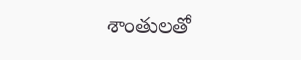శాంతులతో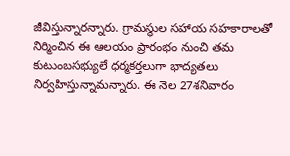జీవిస్తున్నారన్నారు. గ్రామస్థుల సహాయ సహకారాలతో నిర్మించిన ఈ ఆలయం ప్రారంభం నుంచి తమ కుటుంబసభ్యులే ధర్మకర్తలుగా భాద్యతలు నిర్వహిస్తున్నామన్నారు. ఈ నెల 27శనివారం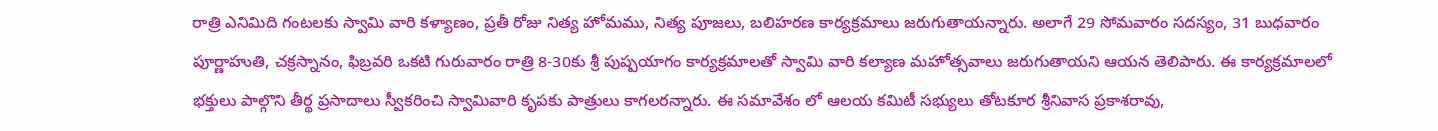రాత్రి ఎనిమిది గంటలకు స్వామి వారి కళ్యాణం, ప్రతీ రోజు నిత్య హోమము, నిత్య పూజలు, బలిహరణ కార్యక్రమాలు జరుగుతాయన్నారు. అలాగే 29 సోమవారం సదస్యం, 31 బుధవారం పూర్ణాహుతి, చక్రస్నానం, ఫిబ్రవరి ఒకటి గురువారం రాత్రి 8-30కు శ్రీ పుష్పయాగం కార్యక్రమాలతో స్వామి వారి కల్యాణ మహోత్సవాలు జరుగుతాయని ఆయన తెలిపారు. ఈ కార్యక్రమాలలో భక్తులు పాల్గొని తీర్థ ప్రసాదాలు స్వీకరించి స్వామివారి కృపకు పాత్రులు కాగలరన్నారు. ఈ సమావేశం లో ఆలయ కమిటీ సభ్యులు తోటకూర శ్రీనివాస ప్రకాశరావు,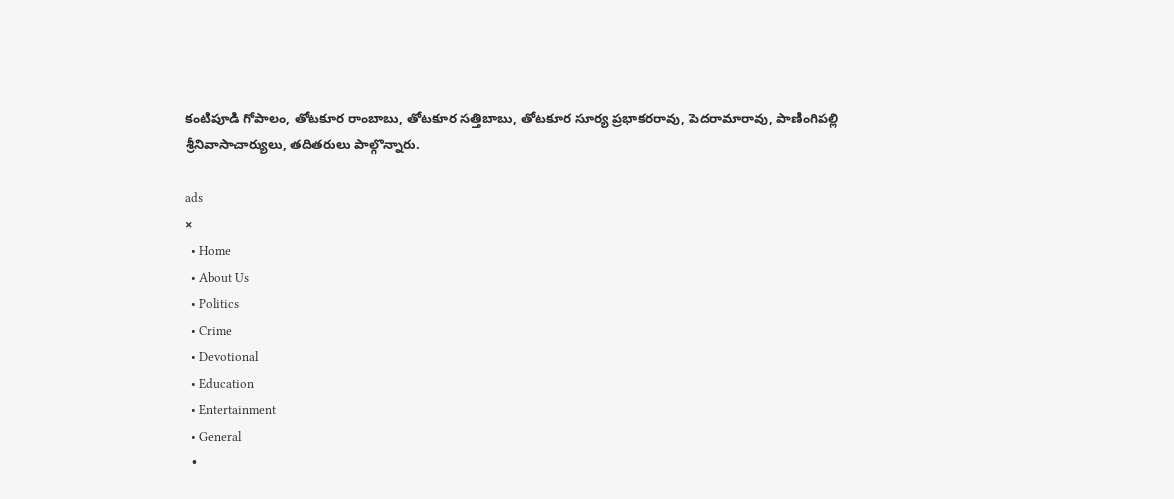కంటిపూడి గోపాలం, తోటకూర రాంబాబు, తోటకూర సత్తిబాబు, తోటకూర సూర్య ప్రభాకరరావు, పెదరామారావు, పాణింగిపల్లి శ్రీనివాసాచార్యులు, తదితరులు పాల్గొన్నారు.

ads
×
  • Home
  • About Us
  • Politics
  • Crime
  • Devotional
  • Education
  • Entertainment
  • General
  •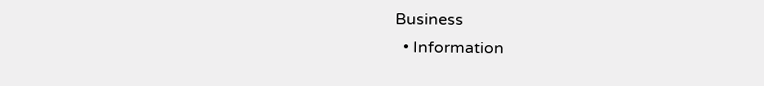Business
  • Information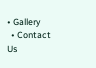• Gallery
  • Contact Us